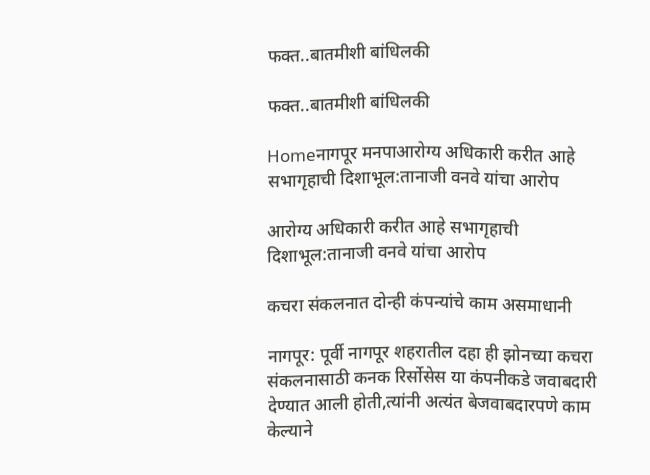फक्त..बातमीशी बांधिलकी

फक्त..बातमीशी बांधिलकी

Homeनागपूर मनपाआरोग्य अधिकारी करीत आहे सभागृहाची दिशाभूल:तानाजी वनवे यांचा आरोप

आरोग्य अधिकारी करीत आहे सभागृहाची दिशाभूल:तानाजी वनवे यांचा आरोप

कचरा संकलनात दोन्ही कंपन्यांचे काम असमाधानी

नागपूर: पूर्वी नागपूर शहरातील दहा ही झोनच्या कचरा संकलनासाठी कनक रिर्सोसेस या कंपनीकडे जवाबदारी देण्यात आली होती,त्यांनी अत्यंत बेजवाबदारपणे काम केल्याने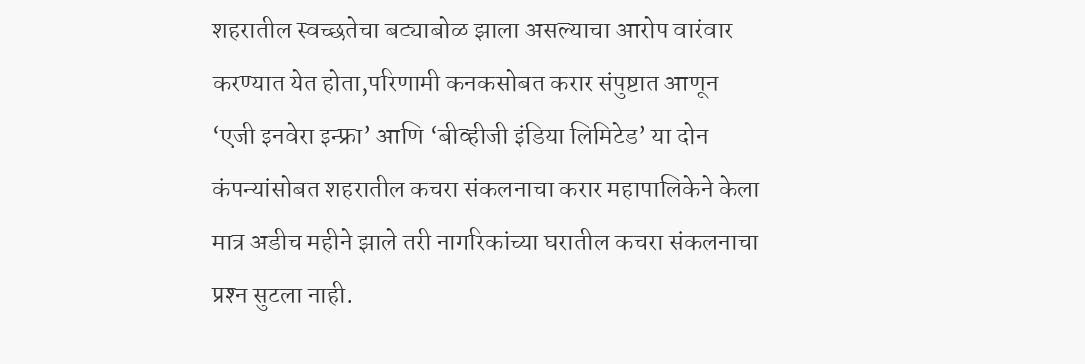शहरातील स्वच्छतेचा बट्याबोळ झाला असल्याचा आरोप वारंवार करण्यात येत होता,परिणामी कनकसोबत करार संपुष्टात आणून ‘एजी इनवेरा इन्फ्रा’ आणि ‘बीव्हीजी इंडिया लिमिटेड’ या दोन कंपन्यांसोबत शहरातील कचरा संकलनाचा करार महापालिकेने केला मात्र अडीच महीने झाले तरी नागरिकांच्या घरातील कचरा संकलनाचा प्रश्‍न सुटला नाही.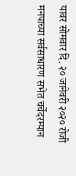यावर सोमवार दि. २० जानेवरी २०२० रोजी मनपाच्या सर्वसाधारण सभेत चर्चेदरम्यान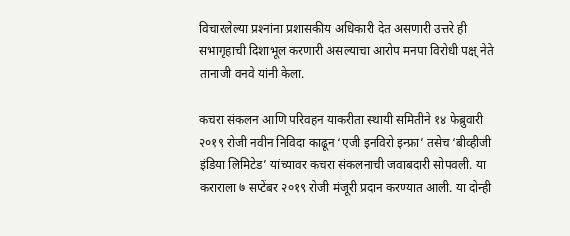विचारलेल्या प्रश्‍नांना प्रशासकीय अधिकारी देत असणारी उत्तरे ही सभागृहाची दिशाभूल करणारी असल्याचा आरोप मनपा विरोधी पक्ष् नेते तानाजी वनवे यांनी केला.

कचरा संकलन आणि परिवहन याकरीता स्थायी समितीने १४ फेब्रुवारी २०१९ रोजी नवीन निविदा काढून ‘एजी इनविरो इन्फ्रा’ तसेच ‘बीव्हीजी इंडिया लिमिटेड’ यांच्यावर कचरा संकलनाची जवाबदारी सोपवली. या कराराला ७ सप्टेंबर २०१९ रोजी मंजूरी प्रदान करण्यात आली. या दोन्ही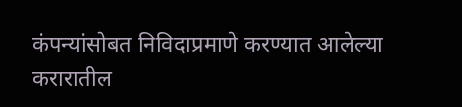कंपन्यांसोबत निविदाप्रमाणे करण्यात आलेल्या करारातील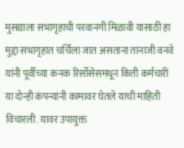मुसद्याला सभागृहाची परवानगी मिळावी यासाठी हा मुद्दा सभागृहात चर्चिला जात असताना तानाजी वनवे यांनी पूर्वीच्या कनक रिर्सोसेसमधून किती कर्मचारी या दोन्ही कंपन्यांनी कामावर घेतले याची माहिती विचारली. यावर उपायुक्त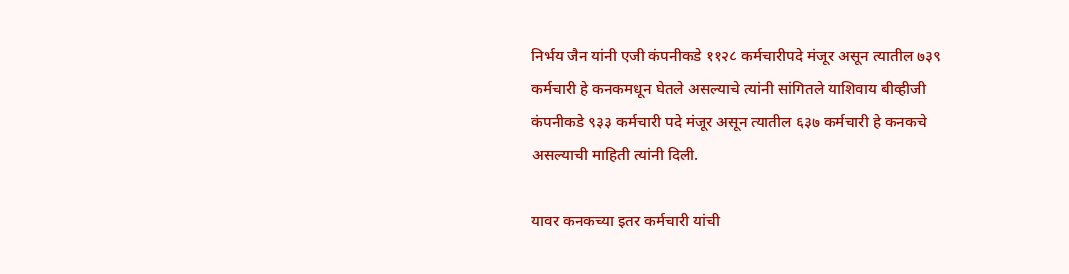निर्भय जैन यांनी एजी कंपनीकडे ११२८ कर्मचारीपदे मंजूर असून त्यातील ७३९ कर्मचारी हे कनकमधून घेतले असल्याचे त्यांनी सांगितले याशिवाय बीव्हीजी कंपनीकडे ९३३ कर्मचारी पदे मंजूर असून त्यातील ६३७ कर्मचारी हे कनकचे असल्याची माहिती त्यांनी दिली.

यावर कनकच्या इतर कर्मचारी यांची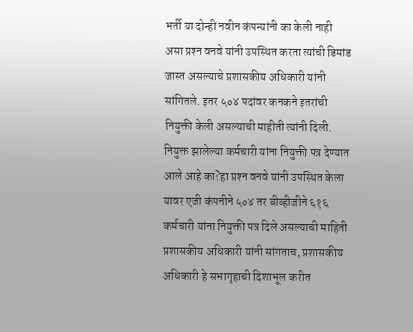भर्ती या दोन्ही नवीन कंपन्यांनी का केली नाही असा प्रश्‍न वनवे यांनी उपस्थित करता त्यांची डिमांड जास्त असल्याचे प्रशासकीय अधिकारी यांनी सांगितले. इतर ५०४ पदांवर कनकने इतरांची नियुक्ती केली असल्याची माहीती त्यांनी दिली. नियुक्त झालेल्या कर्मचारी यांना नियुक्ती पत्र देण्यात आले आहे का?हा प्रश्‍न वनवे यांनी उपस्थित केला यावर एजी कंपनीने ५०४ तर बीव्हीजीने ६१६ कर्मचारी यांना नियुक्ती पत्र दिले असल्याची माहिती प्रशासकीय अधिकारी यांनी सांगताच, प्रशासकीय अधिकारी हे सभागृहाची दिशाभूल करीत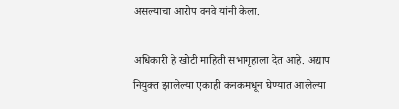असल्याचा आरोप वनवे यांनी केला.

अधिकारी हे खोटी माहिती सभागृहाला देत आहे. अद्याप नियुक्त झालेल्या एकाही कनकमधून घेण्यात आलेल्या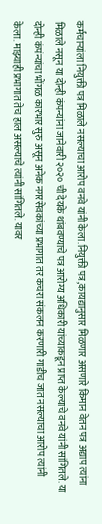कर्मचाऱ्यांला नियुक्ती पत्र मिळाले नसल्याचा आरोप वनवे यांनी केला.नियुक्ती पत्र,कायद्यानुसार मिळणार असणारे किमान वेतन पत्र अद्याप त्यांना मिळाले नसून या दोन्ही कंपन्यांना जानेवारी २०२० ची देयके थांबवण्याचे पत्र आरोग्य अधिकारी यांच्याकडून प्राप्त केल्याचे वनवे यांनी सांगितले. या दोन्ही कंपंन्यांचा भोंगळ कारभार सुरु असून अनेक नगरसेवकांच्या प्रभागात तर कचरा संकलन करणारी गाडीच जात नसल्याचा आरोप त्यांनी केला. माझ्याही प्रभागात तेच हाल असल्याचे त्यांनी सांगितले. यावर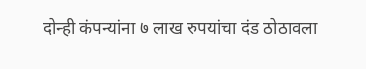दोन्ही कंपन्यांना ७ लाख रुपयांचा दंड ठोठावला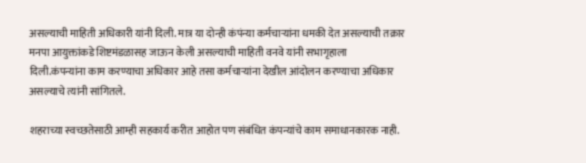असल्याची माहिती अधिकारी यांनी दिली. मात्र या दोन्ही कंपंन्या कर्मचाऱ्यांना धमकी देत असल्याची तक्रार मनपा आयुक्तांकडे शिष्टमंडळासह जाऊन केली असल्याची माहिती वनवे यांनी सभागृहाला दिली.कंपन्यांना काम करण्याचा अधिकार आहे तसा कर्मचाऱ्यांना देखील आंदोलन करण्याचा अधिकार असल्याचे त्यांनी सांगितले.

शहराच्या स्वच्छतेसाठी आम्ही सहकार्य करीत आहोत पण संबंधित कंपन्यांचे काम समाधानकारक नाही.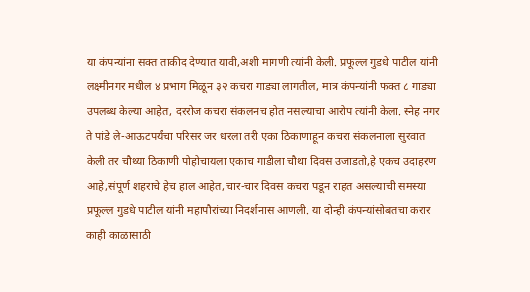या कंपन्यांना सक्त ताकीद देण्यात यावी,अशी मागणी त्यांनी केली. प्रफूल्ल गुडधे पाटील यांनी लक्ष्मीनगर मधील ४ प्रभाग मिळून ३२ कचरा गाड्या लागतील, मात्र कंपन्यांनी फक्त ८ गाड्या उपलब्ध केल्या आहेत, दररोज कचरा संकलनच होत नसल्याचा आरोप त्यांनी केला. स्नेह नगर ते पांडे ले-आऊटपर्यंचा परिसर जर धरला तरी एका ठिकाणाहून कचरा संकलनाला सुरवात केली तर चौथ्या ठिकाणी पोहोचायला एकाच गाडीला चौथा दिवस उजाडतो,हे एकच उदाहरण आहे,संपूर्ण शहराचे हेच हाल आहेत,चार-चार दिवस कचरा पडून राहत असल्याची समस्या प्रफूल्ल गुडधे पाटील यांनी महापौरांच्या निदर्शनास आणली. या दोन्ही कंपन्यांसोबतचा करार काही काळासाठी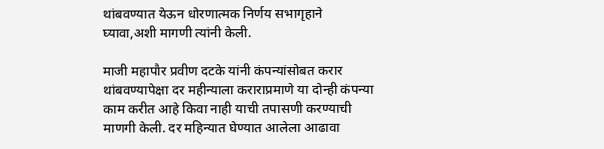थांबवण्यात येऊन धोरणात्मक निर्णय सभागृहाने घ्यावा,अशी मागणी त्यांनी केली.

माजी महापौर प्रवीण दटके यांनी कंपन्यांसोबत करार थांबवण्यापेक्षा दर महीन्याला कराराप्रमाणे या दोन्ही कंपन्या काम करीत आहे किवा नाही याची तपासणी करण्याची माणगी केली. दर महिन्यात घेण्यात आलेला आढावा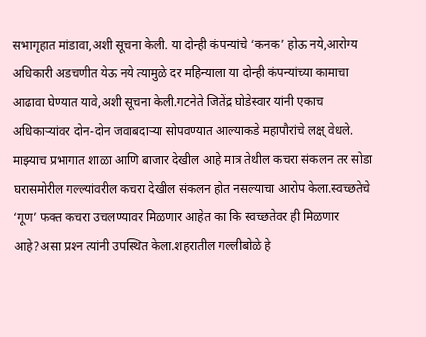सभागृहात मांडावा,अशी सूचना केली. या दोन्ही कंपन्यांचे ‘कनक’ होऊ नये,आरोग्य अधिकारी अडचणीत येऊ नये त्यामुळे दर महिन्याला या दोन्ही कंपन्यांच्या कामाचा आढावा घेण्यात यावे,अशी सूचना केली.गटनेते जितेंद्र घोडेस्वार यांनी एकाच अधिकाऱ्यांवर दोन-दोन जवाबदाऱ्या सोपवण्यात आल्याकडे महापौरांचे लक्ष् वेधले. माझ्याच प्रभागात शाळा आणि बाजार देखील आहे मात्र तेथील कचरा संकलन तर सोडा घरासमोरील गल्ल्यांवरील कचरा देखील संकलन होत नसल्याचा आरोप केला.स्वच्छतेचे ‘गूण’ फक्त कचरा उचलण्यावर मिळणार आहेत का कि स्वच्छतेवर ही मिळणार आहे?असा प्रश्‍न त्यांनी उपस्थित केला.शहरातील गल्लीबोळे हे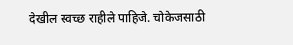देखील स्वच्छ राहीले पाहिजे. चोकेजसाठी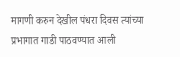मागणी करुन देखील पंधरा दिवस त्यांच्या प्रभागात गाडी पाठवण्यात आली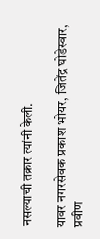नसल्याची तक्रार त्यांनी केली.

यावर नगरसेवक प्रकाश भोयर, जितेंद्र घोडेस्वार, प्रवीण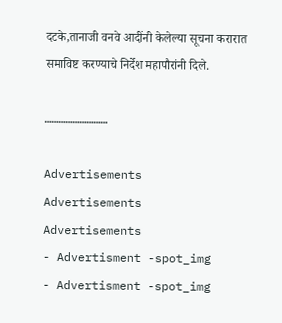दटके,तानाजी वनवे आदींनी केलेल्या सूचना करारात समाविष्ट करण्याचे निर्देश महापौरांनी दिले.

………………………

Advertisements
Advertisements
Advertisements
- Advertisment -spot_img
- Advertisment -spot_img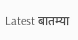Latest बातम्या